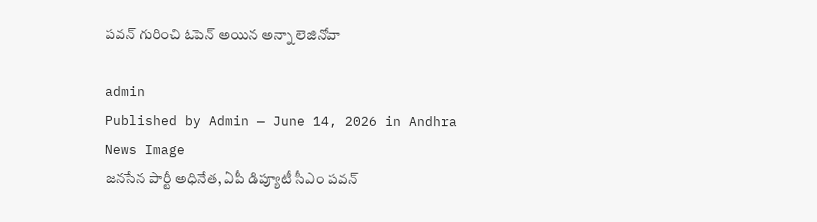పవన్ గురించి ఓపెన్ అయిన అన్నా లెజినోవా

admin
Published by Admin — June 14, 2026 in Andhra
News Image
జ‌న‌సేన పార్టీ అధినేత, ఏపీ డిప్యూటీ సీఎం ప‌వ‌న్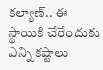క‌ల్యాణ్‌.. ఈ స్థాయికి చేరేందుకు ఎన్ని క‌ష్టాలు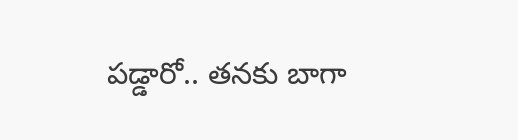ప‌డ్డారో.. త‌న‌కు బాగా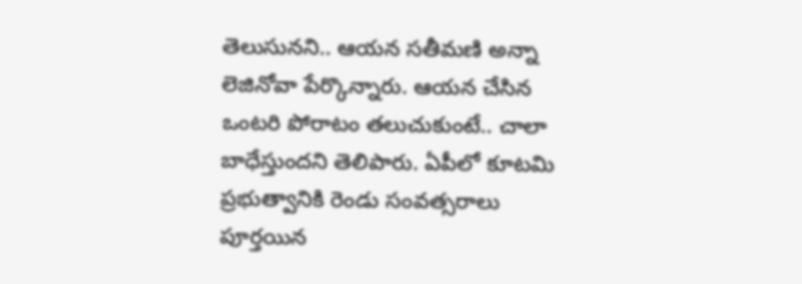తెలుసున‌ని.. ఆయ‌న స‌తీమ‌ణి అన్నా లెజినోవా పేర్కొన్నారు. ఆయ‌న చేసిన ఒంట‌రి పోరాటం త‌లుచుకుంటే.. చాలా బాధేస్తుంద‌ని తెలిపారు. ఏపీలో కూట‌మి ప్ర‌భుత్వానికి రెండు సంవత్స‌రాలు పూర్త‌యిన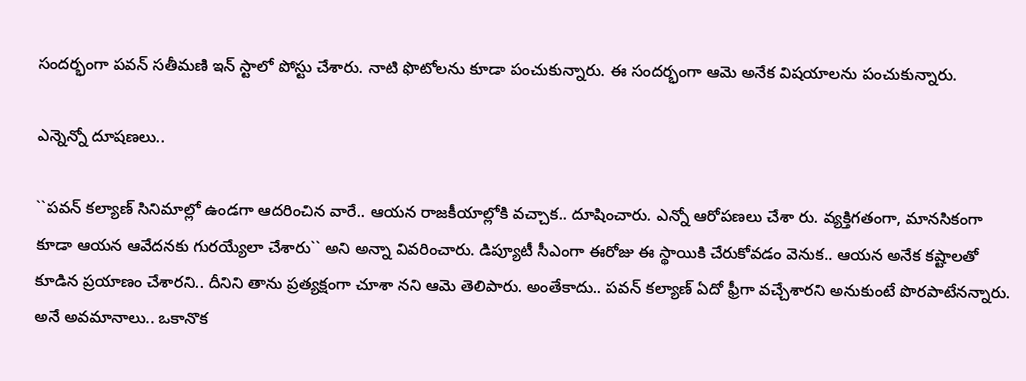సంద‌ర్భంగా ప‌వ‌న్ స‌తీమ‌ణి ఇన్ స్టాలో పోస్టు చేశారు. నాటి ఫొటోల‌ను కూడా పంచుకున్నారు. ఈ సంద‌ర్భంగా ఆమె అనేక విష‌యాల‌ను పంచుకున్నారు.

ఎన్నెన్నో దూష‌ణ‌లు..

``ప‌వ‌న్ క‌ల్యాణ్ సినిమాల్లో ఉండ‌గా ఆద‌రించిన వారే.. ఆయ‌న రాజ‌కీయాల్లోకి వ‌చ్చాక‌.. దూషించారు. ఎన్నో ఆరోప‌ణ‌లు చేశా రు. వ్య‌క్తిగ‌తంగా, మాన‌సికంగా కూడా ఆయ‌న ఆవేద‌న‌కు గుర‌య్యేలా చేశారు`` అని అన్నా వివ‌రించారు. డిప్యూటీ సీఎంగా ఈరోజు ఈ స్థాయికి చేరుకోవ‌డం వెనుక‌.. ఆయ‌న అనేక క‌ష్టాల‌తో కూడిన ప్ర‌యాణం చేశార‌ని.. దీనిని తాను ప్ర‌త్య‌క్షంగా చూశా న‌ని ఆమె తెలిపారు. అంతేకాదు.. ప‌వ‌న్ క‌ల్యాణ్ ఏదో ఫ్రీగా వ‌చ్చేశార‌ని అనుకుంటే పొర‌పాటేన‌న్నారు. అనే అవ‌మానాలు.. ఒకానొక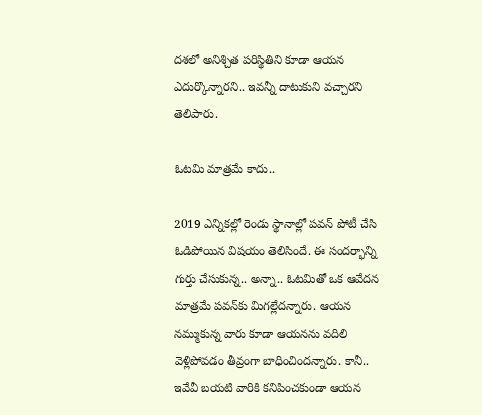ద‌శ‌లో అనిశ్చిత ప‌రిస్థితిని కూడా ఆయ‌న ఎదుర్కొన్నార‌ని.. ఇవ‌న్నీ దాటుకుని వ‌చ్చార‌ని తెలిపారు.

ఓట‌మి మాత్ర‌మే కాదు..

2019 ఎన్నిక‌ల్లో రెండు స్థానాల్లో ప‌వ‌న్ పోటీ చేసి ఓడిపోయిన విష‌యం తెలిసిందే. ఈ సంద‌ర్భాన్ని గుర్తు చేసుకున్న‌.. అన్నా.. ఓట‌మితో ఒక ఆవేద‌న మాత్ర‌మే ప‌వ‌న్‌కు మిగ‌ల్లేద‌న్నారు. ఆయ‌న న‌మ్ముకున్న వారు కూడా ఆయ‌న‌ను వ‌దిలి వెళ్లిపోవ‌డం తీవ్రంగా బాధించింద‌న్నారు. కానీ.. ఇవేవీ బ‌య‌టి వారికి క‌నిపించ‌కుండా ఆయ‌న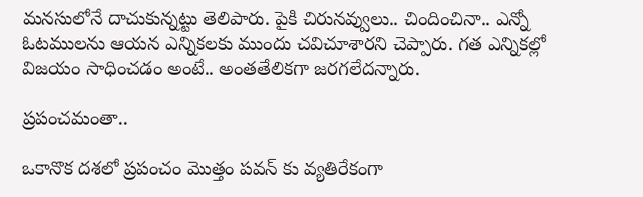మ‌న‌సులోనే దాచుకున్న‌ట్టు తెలిపారు. పైకి చిరున‌వ్వులు.. చిందించినా.. ఎన్నో ఓట‌ముల‌ను ఆయ‌న ఎన్నిక‌ల‌కు ముందు చ‌విచూశార‌ని చెప్పారు. గ‌త ఎన్నికల్లో విజ‌యం సాధించ‌డం అంటే.. అంత‌తేలిక‌గా జ‌ర‌గ‌లేద‌న్నారు.

ప్ర‌పంచ‌మంతా..

ఒకానొక ద‌శ‌లో ప్ర‌పంచం మొత్తం ప‌వ‌న్ కు వ్య‌తిరేకంగా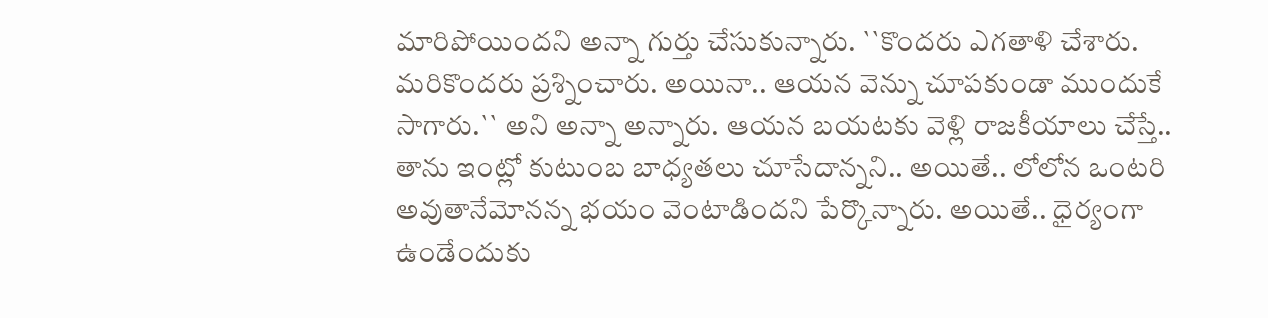మారిపోయింద‌ని అన్నా గుర్తు చేసుకున్నారు. ``కొంద‌రు ఎగ‌తాళి చేశారు. మ‌రికొందరు ప్ర‌శ్నించారు. అయినా.. ఆయ‌న వెన్ను చూప‌కుండా ముందుకే సాగారు.`` అని అన్నా అన్నారు. ఆయ‌న బ‌య‌ట‌కు వెళ్లి రాజ‌కీయాలు చేస్తే.. తాను ఇంట్లో కుటుంబ బాధ్య‌త‌లు చూసేదాన్న‌ని.. అయితే.. లోలోన ఒంటరి అవుతానేమోన‌న్న భ‌యం వెంటాడింద‌ని పేర్కొన్నారు. అయితే.. ధైర్యంగా ఉండేందుకు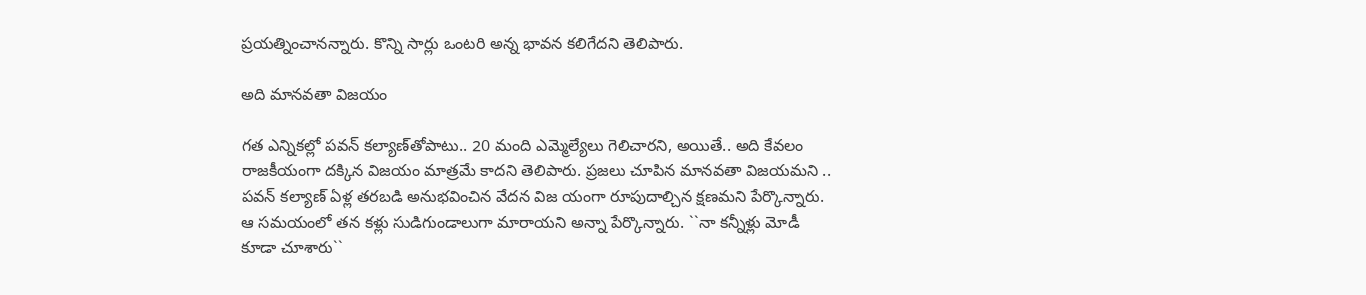ప్ర‌య‌త్నించాన‌న్నారు. కొన్ని సార్లు ఒంట‌రి అన్న భావ‌న క‌లిగేద‌ని తెలిపారు.

అది మాన‌వ‌తా విజ‌యం

గ‌త ఎన్నిక‌ల్లో ప‌వ‌న్ క‌ల్యాణ్‌తోపాటు.. 20 మంది ఎమ్మెల్యేలు గెలిచార‌ని, అయితే.. అది కేవ‌లం రాజ‌కీయంగా ద‌క్కిన విజ‌యం మాత్ర‌మే కాద‌ని తెలిపారు. ప్ర‌జ‌లు చూపిన మాన‌వ‌తా విజ‌య‌మ‌ని .. ప‌వ‌న్ క‌ల్యాణ్ ఏళ్ల త‌ర‌బ‌డి అనుభ‌వించిన వేద‌న విజ యంగా రూపుదాల్చిన క్ష‌ణ‌మ‌ని పేర్కొన్నారు. ఆ స‌మ‌యంలో త‌న క‌ళ్లు సుడిగుండాలుగా మారాయ‌ని అన్నా పేర్కొన్నారు. ``నా క‌న్నీళ్లు మోడీ కూడా చూశారు``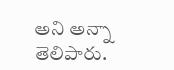అని అన్నా తెలిపారు.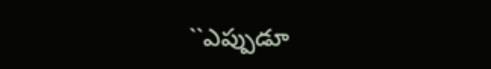``ఎప్పుడూ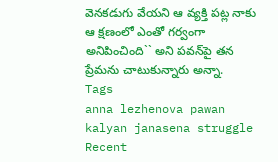వెనకడుగు వేయని ఆ వ్యక్తి పట్ల నాకు ఆ క్షణంలో ఎంతో గర్వంగా అనిపించింది`` అని ప‌వ‌న్‌పై త‌న ప్రేమ‌ను చాటుకున్నారు అన్నా.
Tags
anna lezhenova pawan kalyan janasena struggle
Recent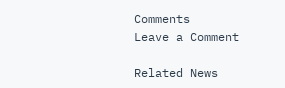Comments
Leave a Comment

Related News